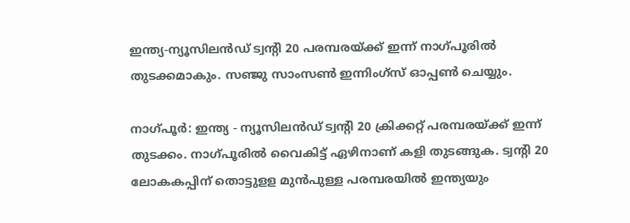ഇന്ത്യ-ന്യൂസിലൻഡ് ട്വന്റി 20 പരമ്പരയ്ക്ക് ഇന്ന് നാഗ്പൂരിൽ തുടക്കമാകും. സഞ്ജു സാംസൺ ഇന്നിംഗ്‌സ് ഓപ്പൺ ചെയ്യും.

നാഗ്പൂര്‍: ഇന്ത്യ - ന്യൂസിലന്‍ഡ് ട്വന്റി 20 ക്രിക്കറ്റ് പരമ്പരയ്ക്ക് ഇന്ന് തുടക്കം. നാഗ്പൂരില്‍ വൈകിട്ട് ഏഴിനാണ് കളി തുടങ്ങുക. ട്വന്റി 20 ലോകകപ്പിന് തൊട്ടുളള മുന്‍പുള്ള പരമ്പരയില്‍ ഇന്ത്യയും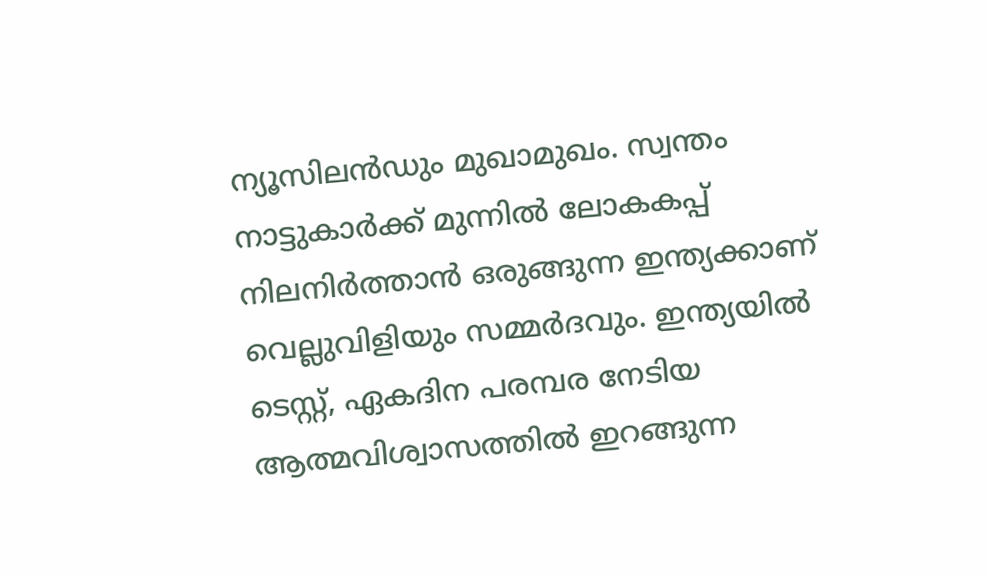ന്യൂസിലന്‍ഡും മുഖാമുഖം. സ്വന്തം നാട്ടുകാര്‍ക്ക് മുന്നില്‍ ലോകകപ്പ് നിലനിര്‍ത്താന്‍ ഒരുങ്ങുന്ന ഇന്ത്യക്കാണ് വെല്ലുവിളിയും സമ്മര്‍ദവും. ഇന്ത്യയില്‍ ടെസ്റ്റ്, ഏകദിന പരമ്പര നേടിയ ആത്മവിശ്വാസത്തില്‍ ഇറങ്ങുന്ന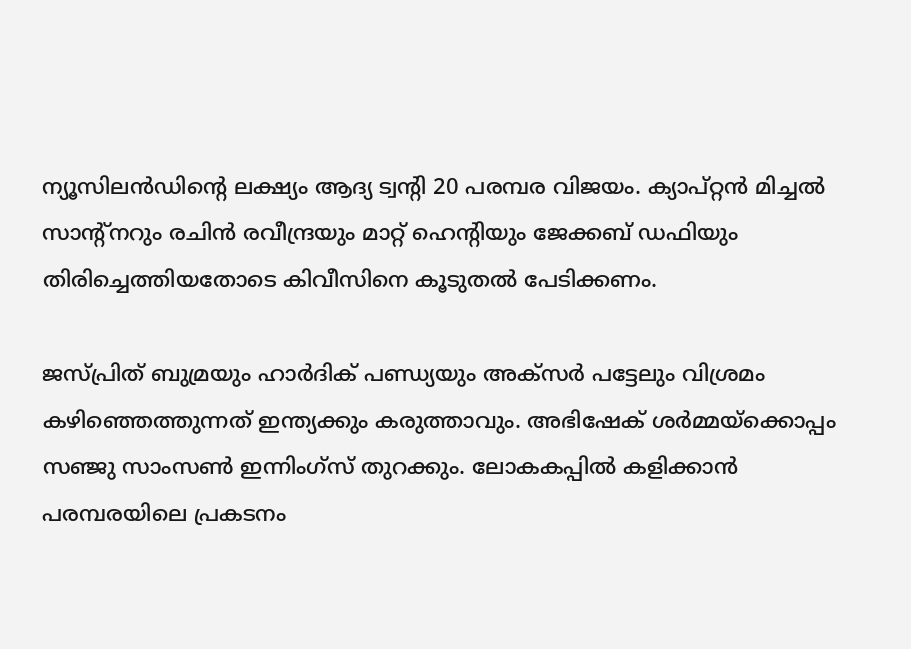ന്യൂസിലന്‍ഡിന്റെ ലക്ഷ്യം ആദ്യ ട്വന്റി 20 പരമ്പര വിജയം. ക്യാപ്റ്റന്‍ മിച്ചല്‍ സാന്റ്‌നറും രചിന്‍ രവീന്ദ്രയും മാറ്റ് ഹെന്റിയും ജേക്കബ് ഡഫിയും തിരിച്ചെത്തിയതോടെ കിവീസിനെ കൂടുതല്‍ പേടിക്കണം.

ജസ്പ്രിത് ബുമ്രയും ഹാര്‍ദിക് പണ്ഡ്യയും അക്‌സര്‍ പട്ടേലും വിശ്രമം കഴിഞ്ഞെത്തുന്നത് ഇന്ത്യക്കും കരുത്താവും. അഭിഷേക് ശര്‍മ്മയ്‌ക്കൊപ്പം സഞ്ജു സാംസണ്‍ ഇന്നിംഗ്‌സ് തുറക്കും. ലോകകപ്പില്‍ കളിക്കാന്‍ പരമ്പരയിലെ പ്രകടനം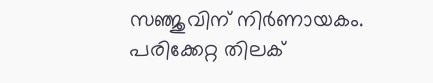സഞ്ജുവിന് നിര്‍ണായകം. പരിക്കേറ്റ തിലക്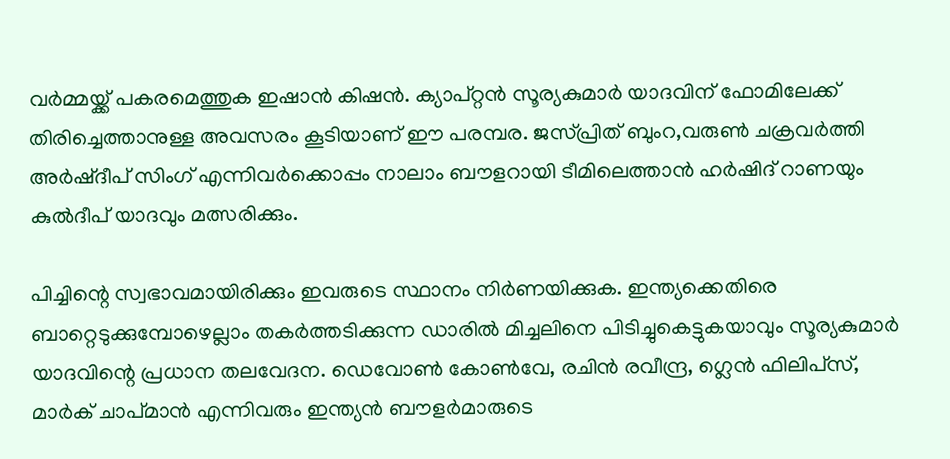വര്‍മ്മയ്ക്ക് പകരമെത്തുക ഇഷാന്‍ കിഷന്‍. ക്യാപ്റ്റന്‍ സൂര്യകുമാര്‍ യാദവിന് ഫോമിലേക്ക് തിരിച്ചെത്താനുള്ള അവസരം കൂടിയാണ് ഈ പരമ്പര. ജസ്പ്രിത് ബുംറ,വരുണ്‍ ചക്രവര്‍ത്തി അര്‍ഷ്ദീപ് സിംഗ് എന്നിവര്‍ക്കൊപ്പം നാലാം ബൗളറായി ടീമിലെത്താന്‍ ഹര്‍ഷിദ് റാണയും കുല്‍ദീപ് യാദവും മത്സരിക്കും.

പിച്ചിന്റെ സ്വഭാവമായിരിക്കും ഇവരുടെ സ്ഥാനം നിര്‍ണയിക്കുക. ഇന്ത്യക്കെതിരെ ബാറ്റെടുക്കുമ്പോഴെല്ലാം തകര്‍ത്തടിക്കുന്ന ഡാരില്‍ മിച്ചലിനെ പിടിച്ചുകെട്ടുകയാവും സൂര്യകുമാര്‍ യാദവിന്റെ പ്രധാന തലവേദന. ഡെവോണ്‍ കോണ്‍വേ, രചിന്‍ രവീന്ദ്ര, ഗ്ലെന്‍ ഫിലിപ്‌സ്, മാര്‍ക് ചാപ്മാന്‍ എന്നിവരും ഇന്ത്യന്‍ ബൗളര്‍മാരുടെ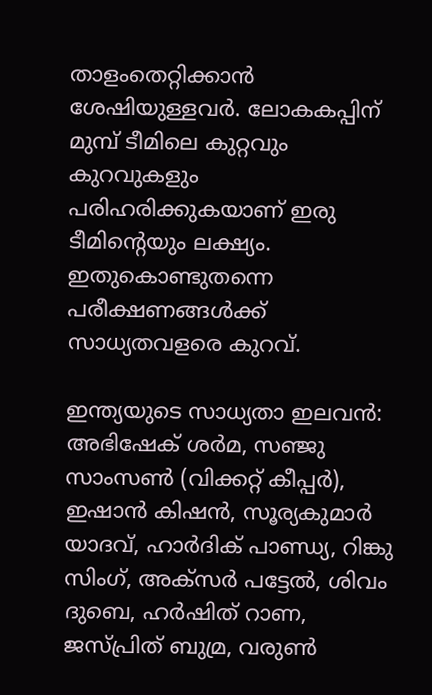താളംതെറ്റിക്കാന്‍ ശേഷിയുള്ളവര്‍. ലോകകപ്പിന് മുമ്പ് ടീമിലെ കുറ്റവും കുറവുകളും പരിഹരിക്കുകയാണ് ഇരു ടീമിന്റെയും ലക്ഷ്യം. ഇതുകൊണ്ടുതന്നെ പരീക്ഷണങ്ങള്‍ക്ക് സാധ്യതവളരെ കുറവ്.

ഇന്ത്യയുടെ സാധ്യതാ ഇലവന്‍: അഭിഷേക് ശര്‍മ, സഞ്ജു സാംസണ്‍ (വിക്കറ്റ് കീപ്പര്‍), ഇഷാന്‍ കിഷന്‍, സൂര്യകുമാര്‍ യാദവ്, ഹാര്‍ദിക് പാണ്ഡ്യ, റിങ്കു സിംഗ്, അക്‌സര്‍ പട്ടേല്‍, ശിവം ദുബെ, ഹര്‍ഷിത് റാണ, ജസ്പ്രിത് ബുമ്ര, വരുണ്‍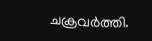ചക്രവര്‍ത്തി.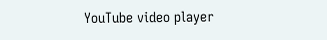YouTube video player